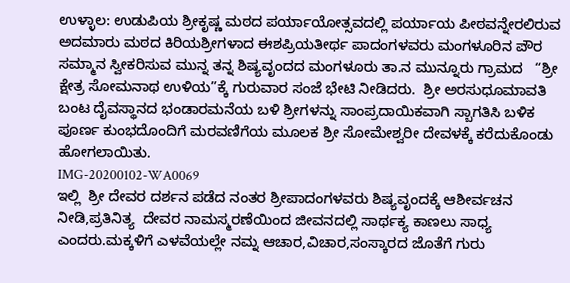ಉಳ್ಳಾಲ: ಉಡುಪಿಯ ಶ್ರೀಕೃಷ್ಣ ಮಠದ ಪರ್ಯಾಯೋತ್ಸವದಲ್ಲಿ ಪರ್ಯಾಯ ಪೀಠವನ್ನೇರಲಿರುವ ಅದಮಾರು ಮಠದ ಕಿರಿಯಶ್ರೀಗಳಾದ ಈಶಪ್ರಿಯತೀರ್ಥ ಪಾದಂಗಳವರು ಮಂಗಳೂರಿನ ಪೌರ ಸಮ್ಮಾನ ಸ್ವೀಕರಿಸುವ ಮುನ್ನ ತನ್ನ ಶಿಷ್ಯವೃಂದದ ಮಂಗಳೂರು ತಾ.ನ ಮುನ್ನೂರು ಗ್ರಾಮದ   “ಶ್ರೀ ಕ್ಷೇತ್ರ ಸೋಮನಾಥ ಉಳಿಯ”ಕ್ಕೆ ಗುರುವಾರ ಸಂಜೆ ಭೇಟಿ ನೀಡಿದರು.  ಶ್ರೀ ಅರಸುಧೂಮಾವತಿ ಬಂಟ ದೈವಸ್ಥಾನದ ಭಂಡಾರಮನೆಯ ಬಳಿ ಶ್ರೀಗಳನ್ನು ಸಾಂಪ್ರದಾಯಿಕವಾಗಿ ಸ್ಬಾಗತಿಸಿ ಬಳಿಕ ಪೂರ್ಣ ಕುಂಭದೊಂದಿಗೆ ಮರವಣಿಗೆಯ ಮೂಲಕ ಶ್ರೀ ಸೋಮೇಶ್ವರೀ ದೇವಳಕ್ಕೆ ಕರೆದುಕೊಂಡು ಹೋಗಲಾಯಿತು.
IMG-20200102-WA0069
ಇಲ್ಲಿ  ಶ್ರೀ ದೇವರ ದರ್ಶನ ಪಡೆದ ನಂತರ ಶ್ರೀಪಾದಂಗಳವರು ಶಿಷ್ಯವೃಂದಕ್ಕೆ ಆಶೀರ್ವಚನ ನೀಡಿ,ಪ್ರತಿನಿತ್ಯ  ದೇವರ ನಾಮಸ್ಮರಣೆಯಿಂದ ಜೀವನದಲ್ಲಿ ಸಾರ್ಥಕ್ಯ ಕಾಣಲು ಸಾಧ್ಯ ಎಂದರು.ಮಕ್ಕಳಿಗೆ ಎಳವೆಯಲ್ಲೇ ನಮ್ನ ಆಚಾರ,ವಿಚಾರ,ಸಂಸ್ಕಾರದ ಜೊತೆಗೆ ಗುರು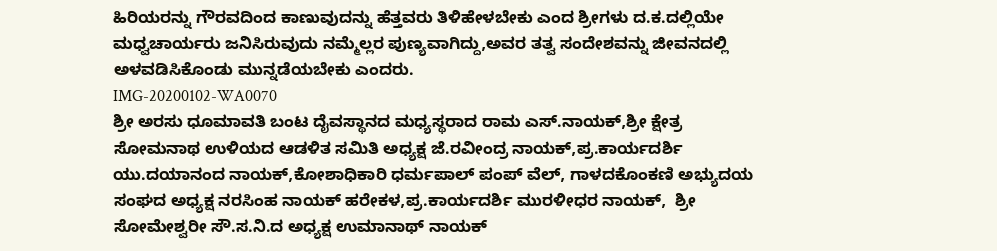ಹಿರಿಯರನ್ನು ಗೌರವದಿಂದ ಕಾಣುವುದನ್ನು ಹೆತ್ತವರು ತಿಳಿಹೇಳಬೇಕು ಎಂದ ಶ್ರೀಗಳು ದ.ಕ.ದಲ್ಲಿಯೇ ಮಧ್ವಚಾರ್ಯರು ಜನಿಸಿರುವುದು ನಮ್ಮೆಲ್ಲರ ಪುಣ್ಯವಾಗಿದ್ದು,ಅವರ ತತ್ವ ಸಂದೇಶವನ್ನು ಜೀವನದಲ್ಲಿ ಅಳವಡಿಸಿಕೊಂಡು ಮುನ್ನಡೆಯಬೇಕು ಎಂದರು.
IMG-20200102-WA0070
ಶ್ರೀ ಅರಸು ಧೂಮಾವತಿ ಬಂಟ ದೈವಸ್ಥಾನದ ಮಧ್ಯಸ್ಥರಾದ ರಾಮ ಎಸ್.ನಾಯಕ್,ಶ್ರೀ ಕ್ಷೇತ್ರ ಸೋಮನಾಥ ಉಳಿಯದ ಆಡಳಿತ ಸಮಿತಿ ಅಧ್ಯಕ್ಷ ಜೆ.ರವೀಂದ್ರ ನಾಯಕ್,ಪ್ರ.ಕಾರ್ಯದರ್ಶಿ ಯು.ದಯಾನಂದ ನಾಯಕ್,ಕೋಶಾಧಿಕಾರಿ ಧರ್ಮಪಾಲ್ ಪಂಪ್ ವೆಲ್, ಗಾಳದಕೊಂಕಣಿ ಅಭ್ಯುದಯ ಸಂಘದ ಅಧ್ಯಕ್ಷ ನರಸಿಂಹ ನಾಯಕ್ ಹರೇಕಳ,ಪ್ರ.ಕಾರ್ಯದರ್ಶಿ ಮುರಳೀಧರ ನಾಯಕ್,  ಶ್ರೀ ಸೋಮೇಶ್ವರೀ ಸೌ.ಸ.ನಿ.ದ ಅಧ್ಯಕ್ಷ ಉಮಾನಾಥ್ ನಾಯಕ್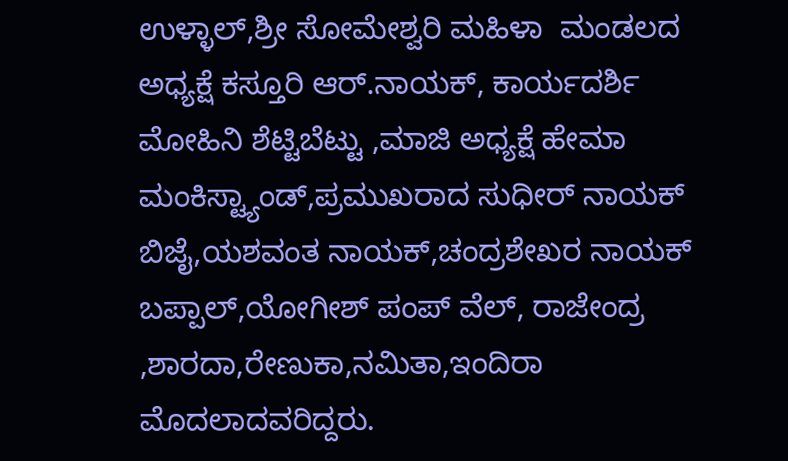ಉಳ್ಳಾಲ್,ಶ್ರೀ ಸೋಮೇಶ್ವರಿ ಮಹಿಳಾ  ಮಂಡಲದ ಅಧ್ಯಕ್ಷೆ ಕಸ್ತೂರಿ ಆರ್.ನಾಯಕ್, ಕಾರ್ಯದರ್ಶಿ ಮೋಹಿನಿ ಶೆಟ್ಟಿಬೆಟ್ಟು ,ಮಾಜಿ ಅಧ್ಯಕ್ಷೆ ಹೇಮಾ ಮಂಕಿಸ್ಟ್ಯಾಂಡ್,ಪ್ರಮುಖರಾದ ಸುಧೀರ್ ನಾಯಕ್ ಬಿಜೈ,ಯಶವಂತ ನಾಯಕ್,ಚಂದ್ರಶೇಖರ ನಾಯಕ್  ಬಪ್ಪಾಲ್,ಯೋಗೀಶ್ ಪಂಪ್ ವೆಲ್, ರಾಜೇಂದ್ರ ,ಶಾರದಾ,ರೇಣುಕಾ,ನಮಿತಾ,ಇಂದಿರಾ ಮೊದಲಾದವರಿದ್ದರು.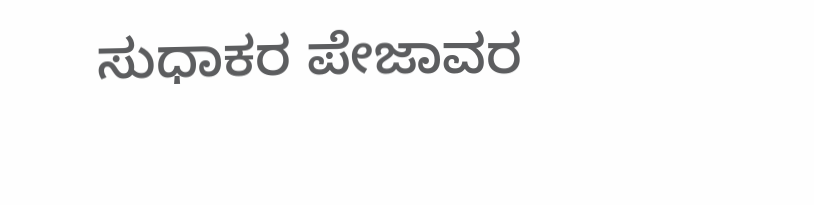ಸುಧಾಕರ ಪೇಜಾವರ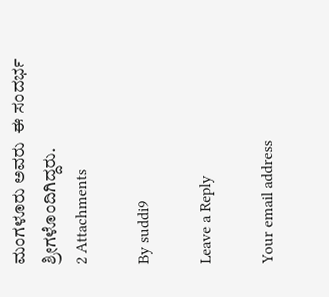ಮಂಗಳೂರು ಅವರು  ಈ ಸಂದರ್ಭ   ಶ್ರೀಗಳೊಂದಿಗಿದ್ದರು.
2 Attachments

By suddi9

Leave a Reply

Your email address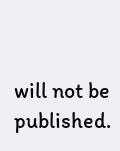will not be published.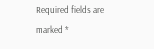Required fields are marked *